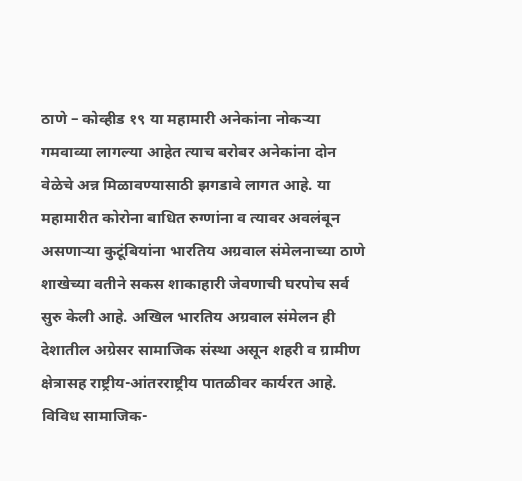ठाणे – कोव्हीड १९ या महामारी अनेकांना नोकऱ्या गमवाव्या लागल्या आहेत त्याच बरोबर अनेकांना दोन वेळेचे अन्न मिळावण्यासाठी झगडावे लागत आहे. या महामारीत कोरोना बाधित रुग्णांना व त्यावर अवलंबून असणाऱ्या कुटूंबियांना भारतिय अग्रवाल संमेलनाच्या ठाणे शाखेच्या वतीने सकस शाकाहारी जेवणाची घरपोच सर्व सुरु केली आहे. अखिल भारतिय अग्रवाल संमेलन ही देशातील अग्रेसर सामाजिक संस्था असून शहरी व ग्रामीण क्षेत्रासह राष्ट्रीय-आंतरराष्ट्रीय पातळीवर कार्यरत आहे. विविध सामाजिक-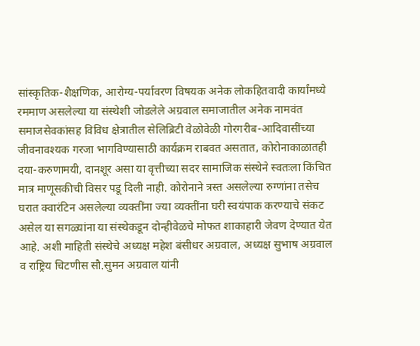सांस्कृतिक-शैक्षणिक, आरोग्य-पर्यावरण विषयक अनेक लोकहितवादी कार्यांमध्ये रममाण असलेल्या या संस्थेशी जोडलेले अग्रवाल समाजातील अनेक नामवंत समाजसेवकांसह विविध क्षेत्रातील सेलिब्रिटी वेळोवेळी गोरगरीब-आदिवासींच्या जीवनावश्यक गरजा भागविण्यासाठी कार्यक्रम राबवत असतात, कोरोनाकाळातही दया-करुणामयी, दानशूर असा या वृत्तीच्या सदर सामाजिक संस्थेने स्वतःला किंचित मात्र माणूसकीची विसर पडू दिली नाही. कोरोनाने त्रस्त असलेल्या रुग्णांना तसेच घरात क्वारंटिन असलेल्या व्यक्तींना ज्या व्यक्तींना घरी स्वयंपाक करण्याचे संकट असेल या सगळ्यांना या संस्थेकडून दोन्हीवेळचे मोफत शाकाहारी जेवण देण्यात येत आहे. अशी माहिती संस्थेचे अध्यक्ष महेश बंसीधर अग्रवाल, अध्यक्ष सुभाष अग्रवाल व राष्ट्रिय चिटणीस सौ.सुमन अग्रवाल यांनी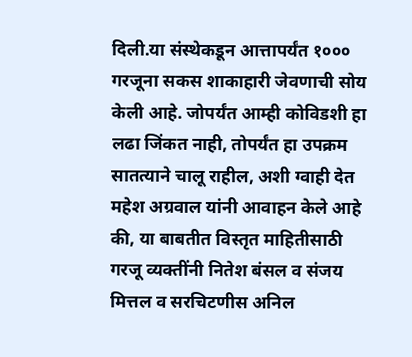दिली.या संस्थेकडून आत्तापर्यंत १००० गरजूना सकस शाकाहारी जेवणाची सोय केली आहे. जोपर्यंत आम्ही कोविडशी हा लढा जिंकत नाही, तोपर्यंत हा उपक्रम सातत्याने चालू राहील, अशी ग्वाही देत महेश अग्रवाल यांनी आवाहन केले आहे की, या बाबतीत विस्तृत माहितीसाठी गरजू व्यक्तींनी नितेश बंसल व संजय मित्तल व सरचिटणीस अनिल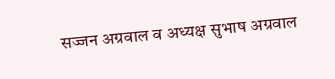सज्जन अग्रवाल व अध्यक्ष सुभाष अग्रवाल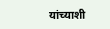यांच्याशी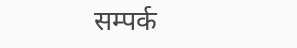सम्पर्क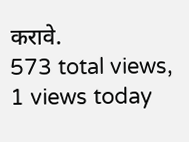करावे.
573 total views, 1 views today